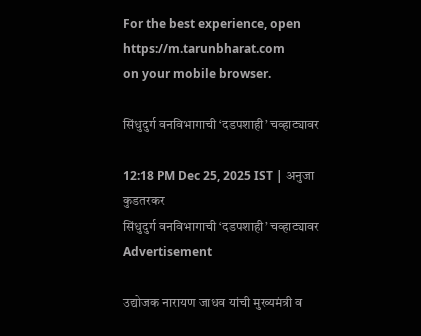For the best experience, open
https://m.tarunbharat.com
on your mobile browser.

सिंधुदुर्ग वनविभागाची ‘दडपशाही’ चव्हाट्यावर

12:18 PM Dec 25, 2025 IST | अनुजा कुडतरकर
सिंधुदुर्ग वनविभागाची ‘दडपशाही’ चव्हाट्यावर
Advertisement

उद्योजक नारायण जाधव यांची मुख्यमंत्री व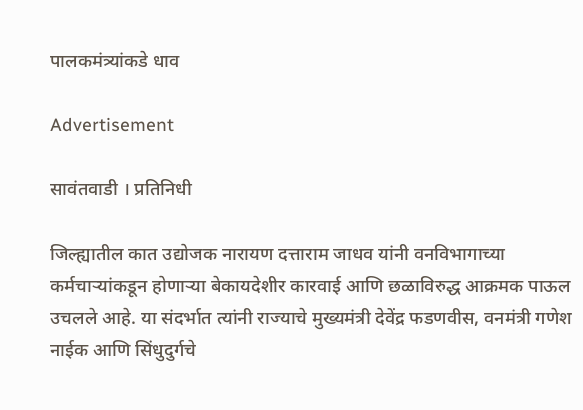पालकमंत्र्यांकडे धाव

Advertisement

सावंतवाडी । प्रतिनिधी

जिल्ह्यातील कात उद्योजक नारायण दत्ताराम जाधव यांनी वनविभागाच्या कर्मचाऱ्यांकडून होणाऱ्या बेकायदेशीर कारवाई आणि छळाविरुद्ध आक्रमक पाऊल उचलले आहे. या संदर्भात त्यांनी राज्याचे मुख्यमंत्री देवेंद्र फडणवीस, वनमंत्री गणेश नाईक आणि सिंधुदुर्गचे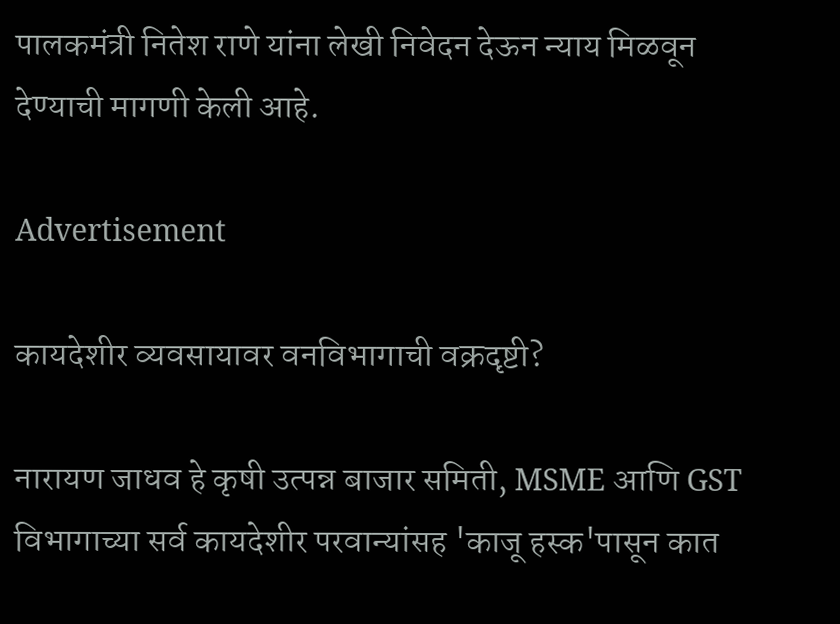पालकमंत्री नितेश राणे यांना लेखी निवेदन देऊन न्याय मिळवून देण्याची मागणी केली आहे.

Advertisement

कायदेशीर व्यवसायावर वनविभागाची वक्रदृष्टी?

नारायण जाधव हे कृषी उत्पन्न बाजार समिती, MSME आणि GST विभागाच्या सर्व कायदेशीर परवान्यांसह 'काजू हस्क'पासून कात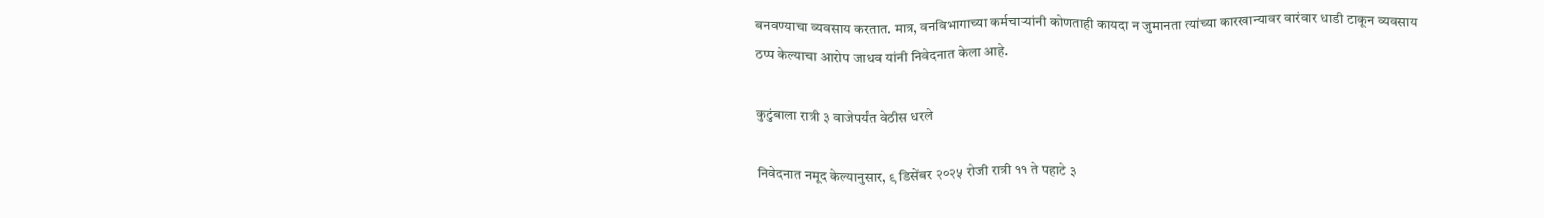बनवण्याचा व्यवसाय करतात. मात्र, वनविभागाच्या कर्मचाऱ्यांनी कोणताही कायदा न जुमानता त्यांच्या कारखान्यावर वारंवार धाडी टाकून व्यवसाय ठप्प केल्याचा आरोप जाधव यांनी निवेदनात केला आहे.

कुटुंबाला रात्री ३ वाजेपर्यंत वेठीस धरले

निवेदनात नमूद केल्यानुसार, ९ डिसेंबर २०२५ रोजी रात्री ११ ते पहाटे ३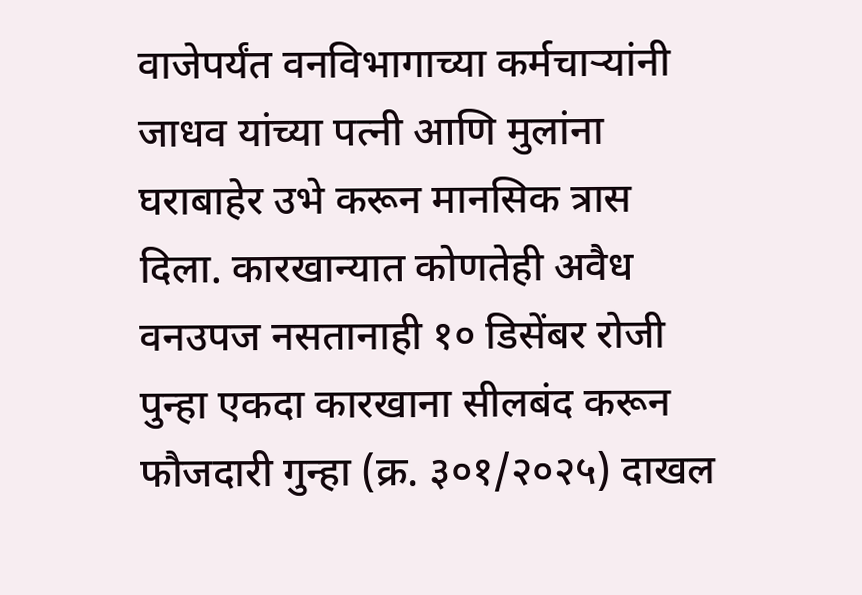वाजेपर्यंत वनविभागाच्या कर्मचाऱ्यांनी जाधव यांच्या पत्नी आणि मुलांना घराबाहेर उभे करून मानसिक त्रास दिला. कारखान्यात कोणतेही अवैध वनउपज नसतानाही १० डिसेंबर रोजी पुन्हा एकदा कारखाना सीलबंद करून फौजदारी गुन्हा (क्र. ३०१/२०२५) दाखल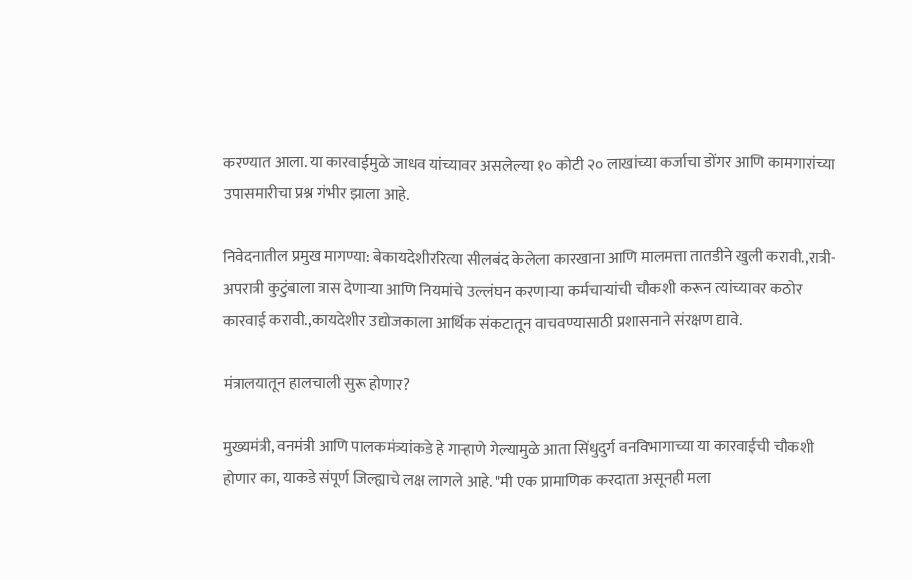करण्यात आला. या कारवाईमुळे जाधव यांच्यावर असलेल्या १० कोटी २० लाखांच्या कर्जाचा डोंगर आणि कामगारांच्या उपासमारीचा प्रश्न गंभीर झाला आहे.

निवेदनातील प्रमुख मागण्या: बेकायदेशीररित्या सीलबंद केलेला कारखाना आणि मालमत्ता तातडीने खुली करावी.,रात्री-अपरात्री कुटुंबाला त्रास देणाऱ्या आणि नियमांचे उल्लंघन करणाऱ्या कर्मचाऱ्यांची चौकशी करून त्यांच्यावर कठोर कारवाई करावी.,कायदेशीर उद्योजकाला आर्थिक संकटातून वाचवण्यासाठी प्रशासनाने संरक्षण द्यावे.

मंत्रालयातून हालचाली सुरू होणार?

मुख्यमंत्री, वनमंत्री आणि पालकमंत्र्यांकडे हे गाऱ्हाणे गेल्यामुळे आता सिंधुदुर्ग वनविभागाच्या या कारवाईची चौकशी होणार का, याकडे संपूर्ण जिल्ह्याचे लक्ष लागले आहे. "मी एक प्रामाणिक करदाता असूनही मला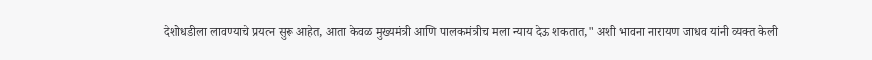देशोधडीला लावण्याचे प्रयत्न सुरू आहेत, आता केवळ मुख्यमंत्री आणि पालकमंत्रीच मला न्याय देऊ शकतात," अशी भावना नारायण जाधव यांनी व्यक्त केली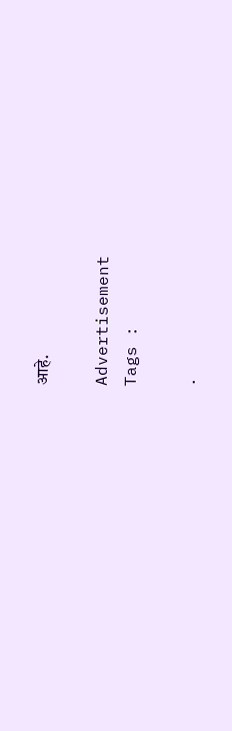आहे.

Advertisement
Tags :

.